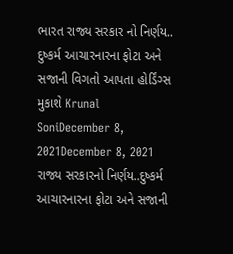ભારત રાજ્ય સરકાર નો નિર્ણય.. દુષ્કર્મ આચારનારના ફોટા અને સજાની વિગતો આપતા હોર્ડિંગ્સ મુકાશે Krunal SoniDecember 8, 2021December 8, 2021 રાજ્ય સરકારનો નિર્ણય..દુષ્કર્મ આચારનારના ફોટા અને સજાની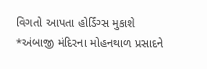વિગતો આપતા હોર્ડિંગ્સ મુકાશે
*અંબાજી મંદિરના મોહનથાળ પ્રસાદને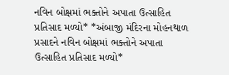નવિન બોક્ષમાં ભક્તોને અપાતા ઉત્સાહિત પ્રતિસાદ મળ્યો* *અંબાજી મંદિરના મોહનથાળ પ્રસાદને નવિન બોક્ષમાં ભક્તોને અપાતા ઉત્સાહિત પ્રતિસાદ મળ્યો*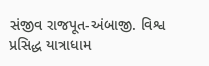સંજીવ રાજપૂત-અંબાજી. વિશ્વ પ્રસિદ્ધ યાત્રાધામ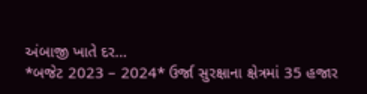અંબાજી ખાતે દર…
*બજેટ 2023 – 2024* ઉર્જા સુરક્ષાના ક્ષેત્રમાં 35 હજાર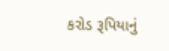કરોડ રૂપિયાનું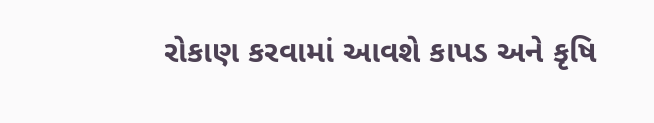રોકાણ કરવામાં આવશે કાપડ અને કૃષિ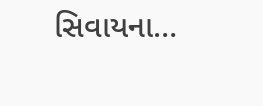સિવાયના…